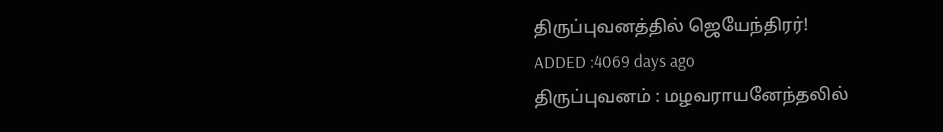திருப்புவனத்தில் ஜெயேந்திரர்!
ADDED :4069 days ago
திருப்புவனம் : மழவராயனேந்தலில்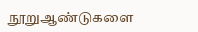நூறுஆண்டுகளை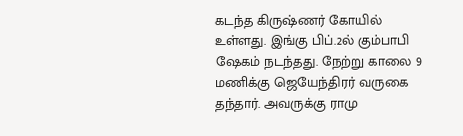கடந்த கிருஷ்ணர் கோயில் உள்ளது. இங்கு பிப்.2ல் கும்பாபி ஷேகம் நடந்தது. நேற்று காலை 9 மணிக்கு ஜெயேந்திரர் வருகை தந்தார். அவருக்கு ராமு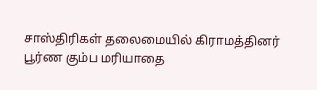சாஸ்திரிகள் தலைமையில் கிராமத்தினர் பூர்ண கும்ப மரியாதை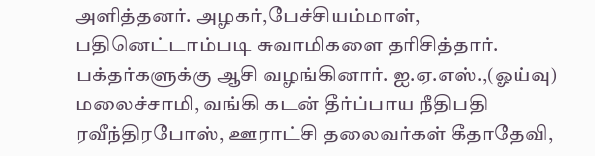அளித்தனர். அழகர்,பேச்சியம்மாள், பதினெட்டாம்படி சுவாமிகளை தரிசித்தார். பக்தர்களுக்கு ஆசி வழங்கினார். ஐ.ஏ.எஸ்.,(ஓய்வு) மலைச்சாமி, வங்கி கடன் தீர்ப்பாய நீதிபதி ரவீந்திரபோஸ், ஊராட்சி தலைவர்கள் கீதாதேவி,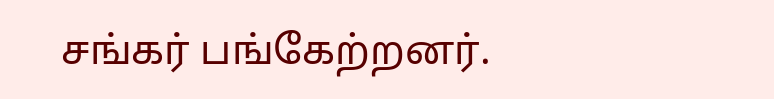சங்கர் பங்கேற்றனர்.